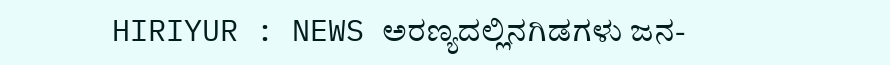HIRIYUR : NEWS ಅರಣ್ಯದಲ್ಲಿನಗಿಡಗಳು ಜನ-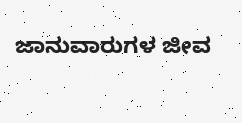ಜಾನುವಾರುಗಳ ಜೀವ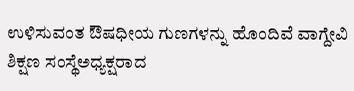ಉಳಿಸುವಂತ ಔಷಧೀಯ ಗುಣಗಳನ್ನು ಹೊಂದಿವೆ ವಾಗ್ದೇವಿ ಶಿಕ್ಷಣ ಸಂಸ್ಥೆಅಧ್ಯಕ್ಷರಾದ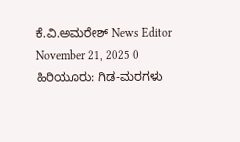ಕೆ.ವಿ.ಅಮರೇಶ್ News Editor November 21, 2025 0 ಹಿರಿಯೂರು: ಗಿಡ-ಮರಗಳು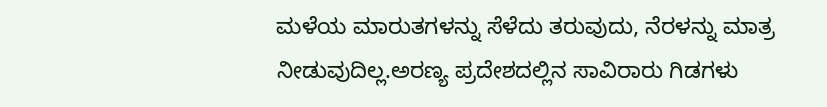ಮಳೆಯ ಮಾರುತಗಳನ್ನು ಸೆಳೆದು ತರುವುದು, ನೆರಳನ್ನು ಮಾತ್ರ ನೀಡುವುದಿಲ್ಲ.ಅರಣ್ಯ ಪ್ರದೇಶದಲ್ಲಿನ ಸಾವಿರಾರು ಗಿಡಗಳು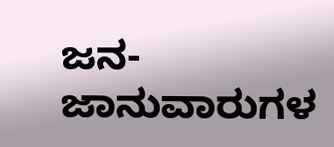ಜನ-ಜಾನುವಾರುಗಳ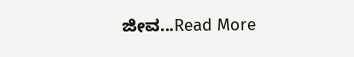ಜೀವ...Read More